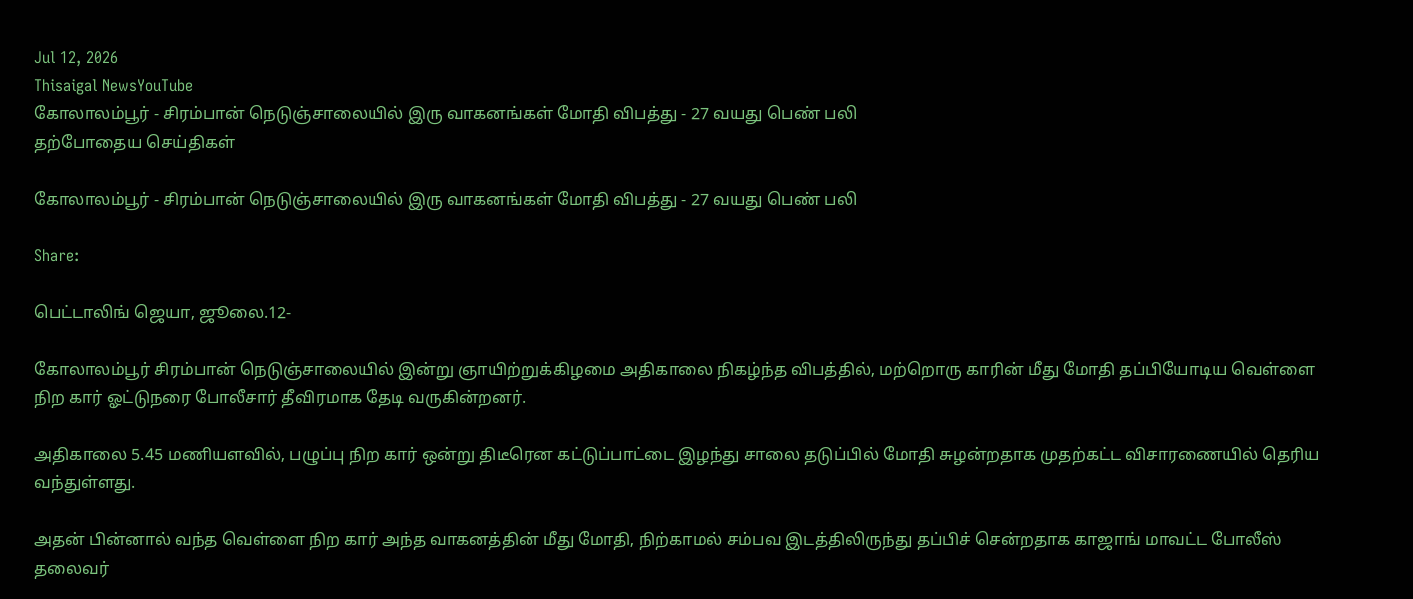Jul 12, 2026
Thisaigal NewsYouTube
கோலாலம்பூர் - சிரம்பான் நெடுஞ்சாலையில் இரு வாகனங்கள் மோதி விபத்து - 27 வயது பெண் பலி
தற்போதைய செய்திகள்

கோலாலம்பூர் - சிரம்பான் நெடுஞ்சாலையில் இரு வாகனங்கள் மோதி விபத்து - 27 வயது பெண் பலி

Share:

பெட்டாலிங் ஜெயா, ஜூலை.12-

கோலாலம்பூர் சிரம்பான் நெடுஞ்சாலையில் இன்று ஞாயிற்றுக்கிழமை அதிகாலை நிகழ்ந்த விபத்தில், மற்றொரு காரின் மீது மோதி தப்பியோடிய வெள்ளை நிற கார் ஓட்டுநரை போலீசார் தீவிரமாக தேடி வருகின்றனர்.

அதிகாலை 5.45 மணியளவில், பழுப்பு நிற கார் ஒன்று திடீரென கட்டுப்பாட்டை இழந்து சாலை தடுப்பில் மோதி சுழன்றதாக முதற்கட்ட விசாரணையில் தெரிய வந்துள்ளது.

அதன் பின்னால் வந்த வெள்ளை நிற கார் அந்த வாகனத்தின் மீது மோதி, நிற்காமல் சம்பவ இடத்திலிருந்து தப்பிச் சென்றதாக காஜாங் மாவட்ட போலீஸ் தலைவர்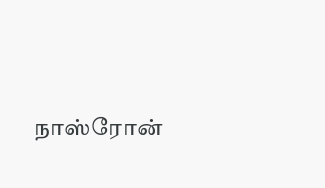நாஸ்ரோன்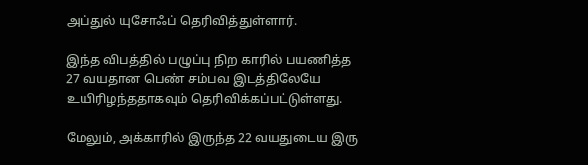அப்துல் யுசோஃப் தெரிவித்துள்ளார்.

இந்த விபத்தில் பழுப்பு நிற காரில் பயணித்த 27 வயதான பெண் சம்பவ இடத்திலேயே உயிரிழந்ததாகவும் தெரிவிக்கப்பட்டுள்ளது.

மேலும், அக்காரில் இருந்த 22 வயதுடைய இரு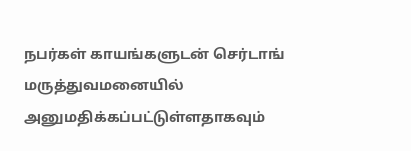நபர்கள் காயங்களுடன் செர்டாங் மருத்துவமனையில் அனுமதிக்கப்பட்டுள்ளதாகவும்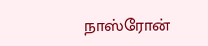நாஸ்ரோன்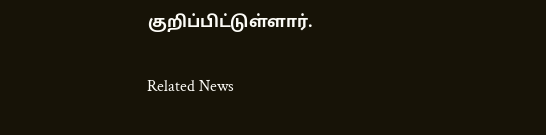குறிப்பிட்டுள்ளார்.

Related News